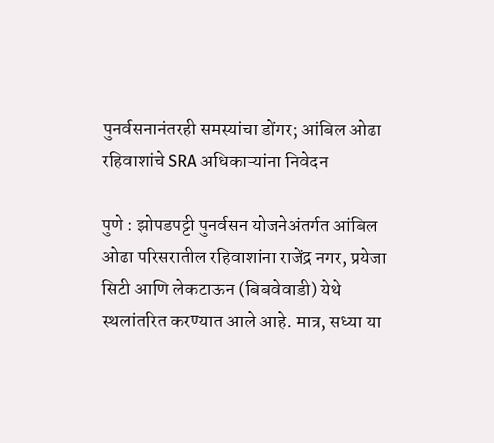पुनर्वसनानंतरही समस्यांचा डोंगर; आंबिल ओढा रहिवाशांचे SRA अधिकाऱ्यांना निवेदन

पुणे : झोपडपट्टी पुनर्वसन योजनेअंतर्गत आंबिल ओढा परिसरातील रहिवाशांना राजेंद्र नगर, प्रयेजा सिटी आणि लेकटाऊन (बिबवेवाडी) येथे स्थलांतरित करण्यात आले आहे. मात्र, सध्या या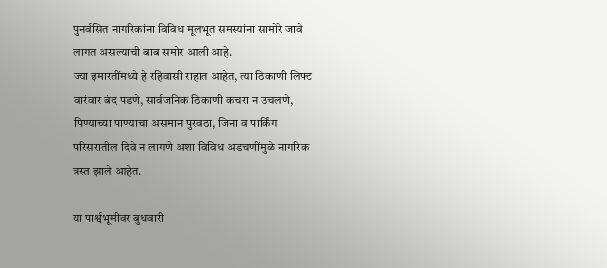पुनर्वसित नागरिकांना विविध मूलभूत समस्यांना सामोरे जावे लागत असल्याची बाब समोर आली आहे.
ज्या इमारतींमध्ये हे रहिवासी राहात आहेत, त्या ठिकाणी लिफ्ट वारंवार बंद पडणे, सार्वजनिक ठिकाणी कचरा न उचलणे, पिण्याच्या पाण्याचा असमान पुरवठा, जिना व पार्किंग परिसरातील दिवे न लागणे अशा विविध अडचणींमुळे नागरिक त्रस्त झाले आहेत.

या पार्श्वभूमीवर बुधवारी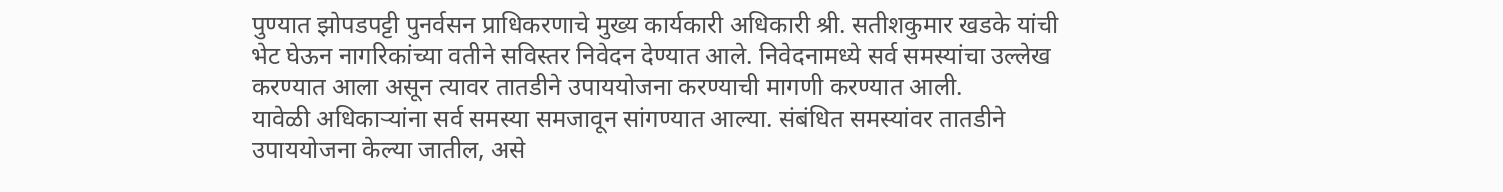पुण्यात झोपडपट्टी पुनर्वसन प्राधिकरणाचे मुख्य कार्यकारी अधिकारी श्री. सतीशकुमार खडके यांची भेट घेऊन नागरिकांच्या वतीने सविस्तर निवेदन देण्यात आले. निवेदनामध्ये सर्व समस्यांचा उल्लेख करण्यात आला असून त्यावर तातडीने उपाययोजना करण्याची मागणी करण्यात आली.
यावेळी अधिकाऱ्यांना सर्व समस्या समजावून सांगण्यात आल्या. संबंधित समस्यांवर तातडीने उपाययोजना केल्या जातील, असे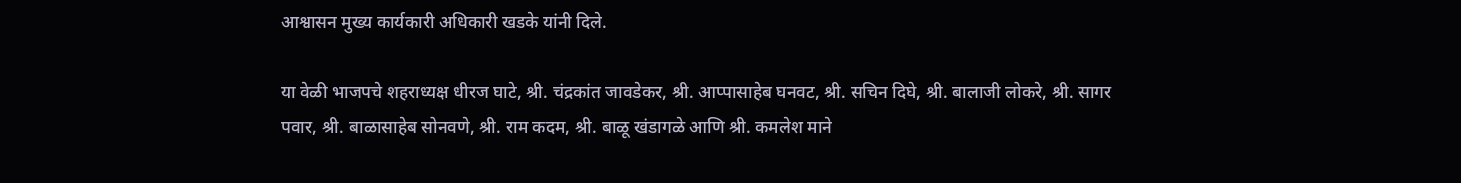आश्वासन मुख्य कार्यकारी अधिकारी खडके यांनी दिले.

या वेळी भाजपचे शहराध्यक्ष धीरज घाटे, श्री. चंद्रकांत जावडेकर, श्री. आप्पासाहेब घनवट, श्री. सचिन दिघे, श्री. बालाजी लोकरे, श्री. सागर पवार, श्री. बाळासाहेब सोनवणे, श्री. राम कदम, श्री. बाळू खंडागळे आणि श्री. कमलेश माने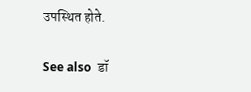उपस्थित होते.

See also  डॉ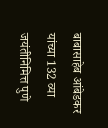बाबासाहेब आंबेडकर यांच्या 132 व्या जयंतीनिमित्त पुणे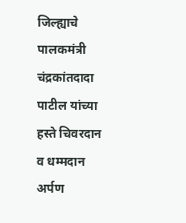जिल्ह्याचे पालकमंत्री चंद्रकांतदादा पाटील यांच्या हस्ते चिवरदान व धम्मदान अर्पण